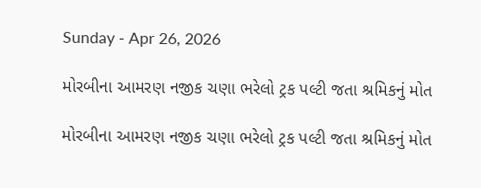Sunday - Apr 26, 2026

મોરબીના આમરણ નજીક ચણા ભરેલો ટ્રક પલ્ટી જતા શ્રમિકનું મોત

મોરબીના આમરણ નજીક ચણા ભરેલો ટ્રક પલ્ટી જતા શ્રમિકનું મોત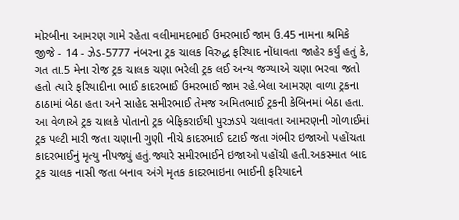મોરબીના આમરણ ગામે રહેતા વલીમામદભાઈ ઉમરભાઈ જામ ઉ.45 નામના શ્રમિકે જીજે - 14 - ઝેડ-5777 નંબરના ટ્રક ચાલક વિરુદ્ધ ફરિયાદ નોંધાવતા જાહેર કર્યું હતું કે, ગત તા.5 મેના રોજ ટ્રક ચાલક ચણા ભરેલી ટ્રક લઈ અન્ય જગ્યાએ ચણા ભરવા જતો હતો ત્યારે ફરિયાદીના ભાઈ કાદરભાઈ ઉમરભાઈ જામ રહે.બેલા આમરણ વાળા ટ્રકના ઠાઠામાં બેઠા હતા અને સાહેદ સમીરભાઈ તેમજ અમિતભાઈ ટ્રકની કેબિનમાં બેઠા હતા. આ વેળાએ ટ્રક ચાલકે પોતાનો ટ્રક બેફિકરાઈથી પુરઝડપે ચલાવતા આમરણની ગોળાઈમાં ટ્રક પલ્ટી મારી જતા ચણાની ગુણી નીચે કાદરભાઈ દટાઈ જતા ગંભીર ઇજાઓ પહોંચતા કાદરભાઈનું મૃત્યુ નીપજ્યું હતું.જ્યારે સમીરભાઈને ઇજાઓ પહોંચી હતી.અકસ્માત બાદ ટ્રક ચાલક નાસી જતા બનાવ અંગે મૃતક કાદરભાઇના ભાઈની ફરિયાદને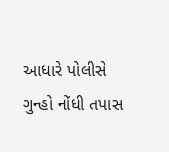આધારે પોલીસે ગુન્હો નોંધી તપાસ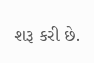શરૂ કરી છે.